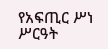የአፍጢር ሥነ ሥርዓት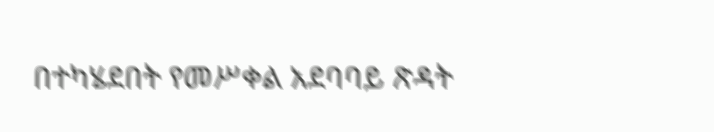በተካሄደበት የመሥቀል አደባባይ ጽዳት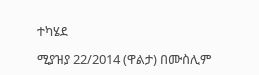ተካሄደ

ሚያዝያ 22/2014 (ዋልታ) በሙስሊም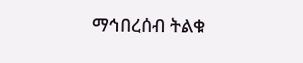ማኅበረሰብ ትልቁ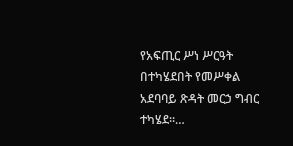የአፍጢር ሥነ ሥርዓት በተካሄደበት የመሥቀል አደባባይ ጽዳት መርኃ ግብር ተካሄደ።…